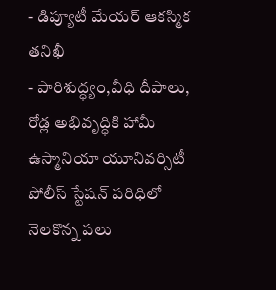- డిప్యూటీ మేయర్ ఆకస్మిక తనిఖీ
- పారిశుద్ధ్యం,వీధి దీపాలు, రోడ్ల అభివృద్ధికి హామీ
ఉస్మానియా యూనివర్సిటీ పోలీస్ స్టేషన్ పరిధిలో నెలకొన్న పలు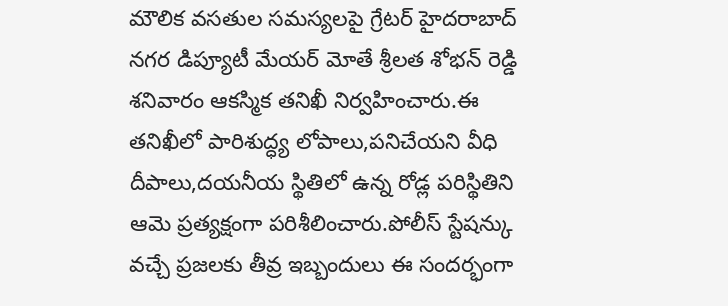మౌలిక వసతుల సమస్యలపై గ్రేటర్ హైదరాబాద్ నగర డిప్యూటీ మేయర్ మోతే శ్రీలత శోభన్ రెడ్డి శనివారం ఆకస్మిక తనిఖీ నిర్వహించారు.ఈ తనిఖీలో పారిశుద్ధ్య లోపాలు,పనిచేయని వీధి దీపాలు,దయనీయ స్థితిలో ఉన్న రోడ్ల పరిస్థితిని ఆమె ప్రత్యక్షంగా పరిశీలించారు.పోలీస్ స్టేషన్కు వచ్చే ప్రజలకు తీవ్ర ఇబ్బందులు ఈ సందర్భంగా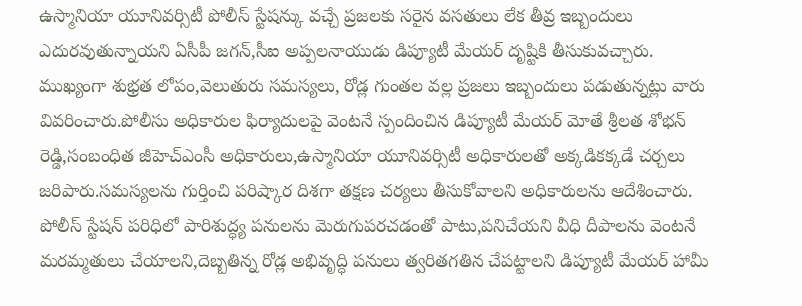ఉస్మానియా యూనివర్సిటీ పోలీస్ స్టేషన్కు వచ్చే ప్రజలకు సరైన వసతులు లేక తీవ్ర ఇబ్బందులు ఎదురవుతున్నాయని ఏసీపీ జగన్,సీఐ అప్పలనాయుడు డిప్యూటీ మేయర్ దృష్టికి తీసుకువచ్చారు.
ముఖ్యంగా శుభ్రత లోపం,వెలుతురు సమస్యలు, రోడ్ల గుంతల వల్ల ప్రజలు ఇబ్బందులు పడుతున్నట్లు వారు వివరించారు.పోలీసు అధికారుల ఫిర్యాదులపై వెంటనే స్పందించిన డిప్యూటీ మేయర్ మోతే శ్రీలత శోభన్ రెడ్డి,సంబంధిత జీహెచ్ఎంసీ అధికారులు,ఉస్మానియా యూనివర్సిటీ అధికారులతో అక్కడికక్కడే చర్చలు జరిపారు.సమస్యలను గుర్తించి పరిష్కార దిశగా తక్షణ చర్యలు తీసుకోవాలని అధికారులను ఆదేశించారు.
పోలీస్ స్టేషన్ పరిధిలో పారిశుద్ధ్య పనులను మెరుగుపరచడంతో పాటు,పనిచేయని వీధి దీపాలను వెంటనే మరమ్మతులు చేయాలని,దెబ్బతిన్న రోడ్ల అభివృద్ధి పనులు త్వరితగతిన చేపట్టాలని డిప్యూటీ మేయర్ హామీ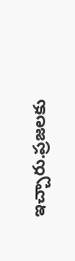ఇచ్చారు.ప్రజలకు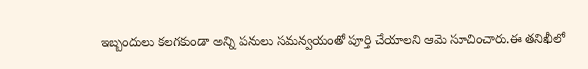ఇబ్బందులు కలగకుండా అన్ని పనులు సమన్వయంతో పూర్తి చేయాలని ఆమె సూచించారు.ఈ తనిఖీలో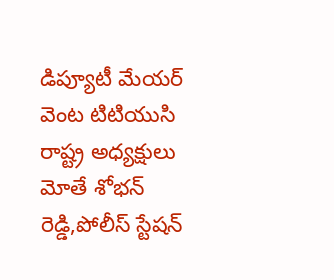డిప్యూటీ మేయర్ వెంట టిటియుసి రాష్ట్ర అధ్యక్షులు మోతే శోభన్ రెడ్డి,పోలీస్ స్టేషన్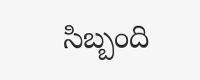సిబ్బంది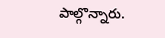పాల్గొన్నారు.